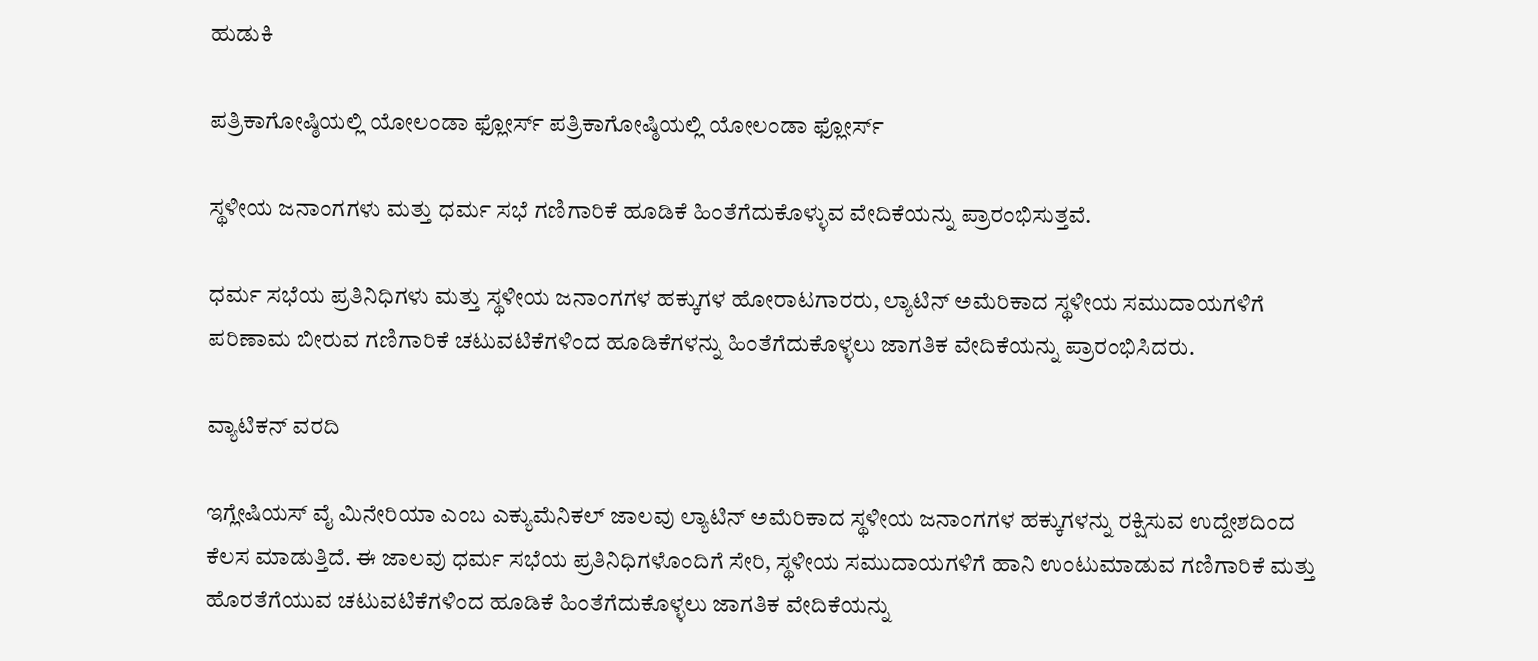ಹುಡುಕಿ

ಪತ್ರಿಕಾಗೋಷ್ಠಿಯಲ್ಲಿ ಯೋಲಂಡಾ ಫ್ಲೋರ್ಸ್ ಪತ್ರಿಕಾಗೋಷ್ಠಿಯಲ್ಲಿ ಯೋಲಂಡಾ ಫ್ಲೋರ್ಸ್

ಸ್ಥಳೀಯ ಜನಾಂಗಗಳು ಮತ್ತು ಧರ್ಮ ಸಭೆ ಗಣಿಗಾರಿಕೆ ಹೂಡಿಕೆ ಹಿಂತೆಗೆದುಕೊಳ್ಳುವ ವೇದಿಕೆಯನ್ನು ಪ್ರಾರಂಭಿಸುತ್ತವೆ.

ಧರ್ಮ ಸಭೆಯ ಪ್ರತಿನಿಧಿಗಳು ಮತ್ತು ಸ್ಥಳೀಯ ಜನಾಂಗಗಳ ಹಕ್ಕುಗಳ ಹೋರಾಟಗಾರರು, ಲ್ಯಾಟಿನ್ ಅಮೆರಿಕಾದ ಸ್ಥಳೀಯ ಸಮುದಾಯಗಳಿಗೆ ಪರಿಣಾಮ ಬೀರುವ ಗಣಿಗಾರಿಕೆ ಚಟುವಟಿಕೆಗಳಿಂದ ಹೂಡಿಕೆಗಳನ್ನು ಹಿಂತೆಗೆದುಕೊಳ್ಳಲು ಜಾಗತಿಕ ವೇದಿಕೆಯನ್ನು ಪ್ರಾರಂಭಿಸಿದರು.

ವ್ಯಾಟಿಕನ್ ವರದಿ

ಇಗ್ಲೇಷಿಯಸ್ ವೈ ಮಿನೇರಿಯಾ ಎಂಬ ಎಕ್ಯುಮೆನಿಕಲ್ ಜಾಲವು ಲ್ಯಾಟಿನ್ ಅಮೆರಿಕಾದ ಸ್ಥಳೀಯ ಜನಾಂಗಗಳ ಹಕ್ಕುಗಳನ್ನು ರಕ್ಷಿಸುವ ಉದ್ದೇಶದಿಂದ ಕೆಲಸ ಮಾಡುತ್ತಿದೆ. ಈ ಜಾಲವು ಧರ್ಮ ಸಭೆಯ ಪ್ರತಿನಿಧಿಗಳೊಂದಿಗೆ ಸೇರಿ, ಸ್ಥಳೀಯ ಸಮುದಾಯಗಳಿಗೆ ಹಾನಿ ಉಂಟುಮಾಡುವ ಗಣಿಗಾರಿಕೆ ಮತ್ತು ಹೊರತೆಗೆಯುವ ಚಟುವಟಿಕೆಗಳಿಂದ ಹೂಡಿಕೆ ಹಿಂತೆಗೆದುಕೊಳ್ಳಲು ಜಾಗತಿಕ ವೇದಿಕೆಯನ್ನು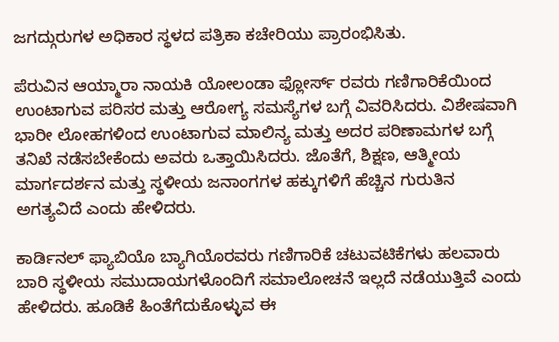ಜಗದ್ಗುರುಗಳ ಅಧಿಕಾರ ಸ್ಥಳದ ಪತ್ರಿಕಾ ಕಚೇರಿಯು ಪ್ರಾರಂಭಿಸಿತು.

ಪೆರುವಿನ ಆಯ್ಮಾರಾ ನಾಯಕಿ ಯೋಲಂಡಾ ಫ್ಲೋರ್ಸ್ ರವರು ಗಣಿಗಾರಿಕೆಯಿಂದ ಉಂಟಾಗುವ ಪರಿಸರ ಮತ್ತು ಆರೋಗ್ಯ ಸಮಸ್ಯೆಗಳ ಬಗ್ಗೆ ವಿವರಿಸಿದರು. ವಿಶೇಷವಾಗಿ ಭಾರೀ ಲೋಹಗಳಿಂದ ಉಂಟಾಗುವ ಮಾಲಿನ್ಯ ಮತ್ತು ಅದರ ಪರಿಣಾಮಗಳ ಬಗ್ಗೆ ತನಿಖೆ ನಡೆಸಬೇಕೆಂದು ಅವರು ಒತ್ತಾಯಿಸಿದರು. ಜೊತೆಗೆ, ಶಿಕ್ಷಣ, ಆತ್ಮೀಯ ಮಾರ್ಗದರ್ಶನ ಮತ್ತು ಸ್ಥಳೀಯ ಜನಾಂಗಗಳ ಹಕ್ಕುಗಳಿಗೆ ಹೆಚ್ಚಿನ ಗುರುತಿನ ಅಗತ್ಯವಿದೆ ಎಂದು ಹೇಳಿದರು.

ಕಾರ್ಡಿನಲ್ ಫ್ಯಾಬಿಯೊ ಬ್ಯಾಗಿಯೊರವರು ಗಣಿಗಾರಿಕೆ ಚಟುವಟಿಕೆಗಳು ಹಲವಾರು ಬಾರಿ ಸ್ಥಳೀಯ ಸಮುದಾಯಗಳೊಂದಿಗೆ ಸಮಾಲೋಚನೆ ಇಲ್ಲದೆ ನಡೆಯುತ್ತಿವೆ ಎಂದು ಹೇಳಿದರು. ಹೂಡಿಕೆ ಹಿಂತೆಗೆದುಕೊಳ್ಳುವ ಈ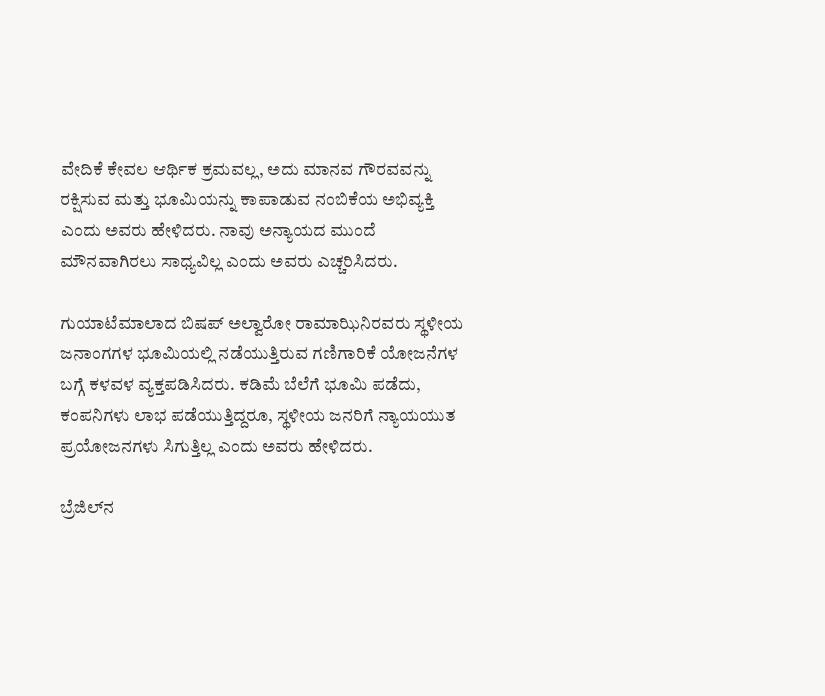ವೇದಿಕೆ ಕೇವಲ ಆರ್ಥಿಕ ಕ್ರಮವಲ್ಲ, ಅದು ಮಾನವ ಗೌರವವನ್ನು ರಕ್ಷಿಸುವ ಮತ್ತು ಭೂಮಿಯನ್ನು ಕಾಪಾಡುವ ನಂಬಿಕೆಯ ಅಭಿವ್ಯಕ್ತಿ ಎಂದು ಅವರು ಹೇಳಿದರು. ನಾವು ಅನ್ಯಾಯದ ಮುಂದೆ ಮೌನವಾಗಿರಲು ಸಾಧ್ಯವಿಲ್ಲ ಎಂದು ಅವರು ಎಚ್ಚರಿಸಿದರು.

ಗುಯಾಟೆಮಾಲಾದ ಬಿಷಪ್ ಅಲ್ವಾರೋ ರಾಮಾಝಿನಿರವರು ಸ್ಥಳೀಯ ಜನಾಂಗಗಳ ಭೂಮಿಯಲ್ಲಿ ನಡೆಯುತ್ತಿರುವ ಗಣಿಗಾರಿಕೆ ಯೋಜನೆಗಳ ಬಗ್ಗೆ ಕಳವಳ ವ್ಯಕ್ತಪಡಿಸಿದರು. ಕಡಿಮೆ ಬೆಲೆಗೆ ಭೂಮಿ ಪಡೆದು, ಕಂಪನಿಗಳು ಲಾಭ ಪಡೆಯುತ್ತಿದ್ದರೂ, ಸ್ಥಳೀಯ ಜನರಿಗೆ ನ್ಯಾಯಯುತ ಪ್ರಯೋಜನಗಳು ಸಿಗುತ್ತಿಲ್ಲ ಎಂದು ಅವರು ಹೇಳಿದರು.

ಬ್ರೆಜಿಲ್‌ನ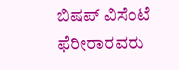ಬಿಷಪ್ ವಿಸೆಂಟೆ ಫೆರೀರಾರವರು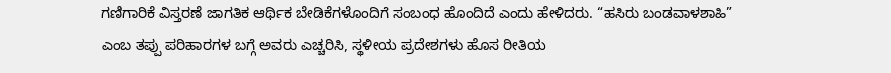ಗಣಿಗಾರಿಕೆ ವಿಸ್ತರಣೆ ಜಾಗತಿಕ ಆರ್ಥಿಕ ಬೇಡಿಕೆಗಳೊಂದಿಗೆ ಸಂಬಂಧ ಹೊಂದಿದೆ ಎಂದು ಹೇಳಿದರು. “ಹಸಿರು ಬಂಡವಾಳಶಾಹಿ” ಎಂಬ ತಪ್ಪು ಪರಿಹಾರಗಳ ಬಗ್ಗೆ ಅವರು ಎಚ್ಚರಿಸಿ, ಸ್ಥಳೀಯ ಪ್ರದೇಶಗಳು ಹೊಸ ರೀತಿಯ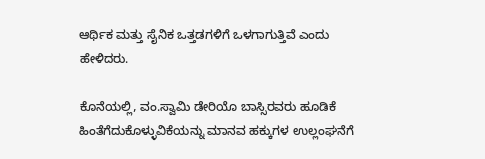ಆರ್ಥಿಕ ಮತ್ತು ಸೈನಿಕ ಒತ್ತಡಗಳಿಗೆ ಒಳಗಾಗುತ್ತಿವೆ ಎಂದು ಹೇಳಿದರು.

ಕೊನೆಯಲ್ಲಿ, ವಂ.ಸ್ವಾಮಿ ಡೇರಿಯೊ ಬಾಸ್ಸಿರವರು ಹೂಡಿಕೆ ಹಿಂತೆಗೆದುಕೊಳ್ಳುವಿಕೆಯನ್ನು ಮಾನವ ಹಕ್ಕುಗಳ ಉಲ್ಲಂಘನೆಗೆ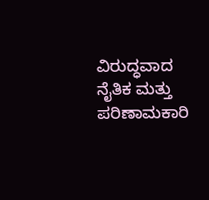ವಿರುದ್ಧವಾದ ನೈತಿಕ ಮತ್ತು ಪರಿಣಾಮಕಾರಿ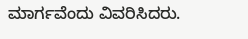ಮಾರ್ಗವೆಂದು ವಿವರಿಸಿದರು.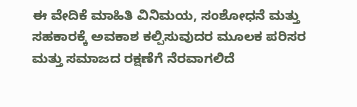ಈ ವೇದಿಕೆ ಮಾಹಿತಿ ವಿನಿಮಯ, ಸಂಶೋಧನೆ ಮತ್ತು ಸಹಕಾರಕ್ಕೆ ಅವಕಾಶ ಕಲ್ಪಿಸುವುದರ ಮೂಲಕ ಪರಿಸರ ಮತ್ತು ಸಮಾಜದ ರಕ್ಷಣೆಗೆ ನೆರವಾಗಲಿದೆ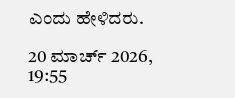ಎಂದು ಹೇಳಿದರು.

20 ಮಾರ್ಚ್ 2026, 19:55